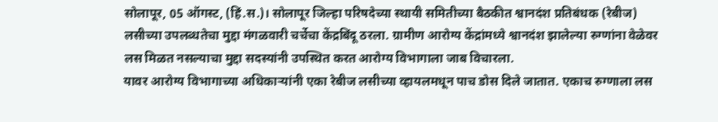सोलापूर, 05 ऑगस्ट, (हिं.स.)। सोलापूर जिल्हा परिषदेच्या स्थायी समितीच्या बैठकीत श्वानदंश प्रतिबंधक (रेबीज) लसीच्या उपलब्धतेचा मुद्दा मंगळवारी चर्चेचा केंद्रबिंदू ठरला. ग्रामीण आरोग्य केंद्रांमध्ये श्वानदंश झालेल्या रुग्णांना वेळेवर लस मिळत नसल्याचा मुद्दा सदस्यांनी उपस्थित करत आरोग्य विभागाला जाब विचारला.
यावर आरोग्य विभागाच्या अधिकाऱ्यांनी एका रेबीज लसीच्या व्हायलमधून पाच डोस दिले जातात. एकाच रुग्णाला लस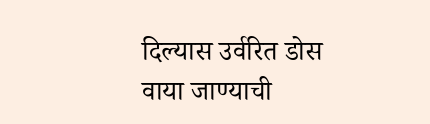दिल्यास उर्वरित डोस वाया जाण्याची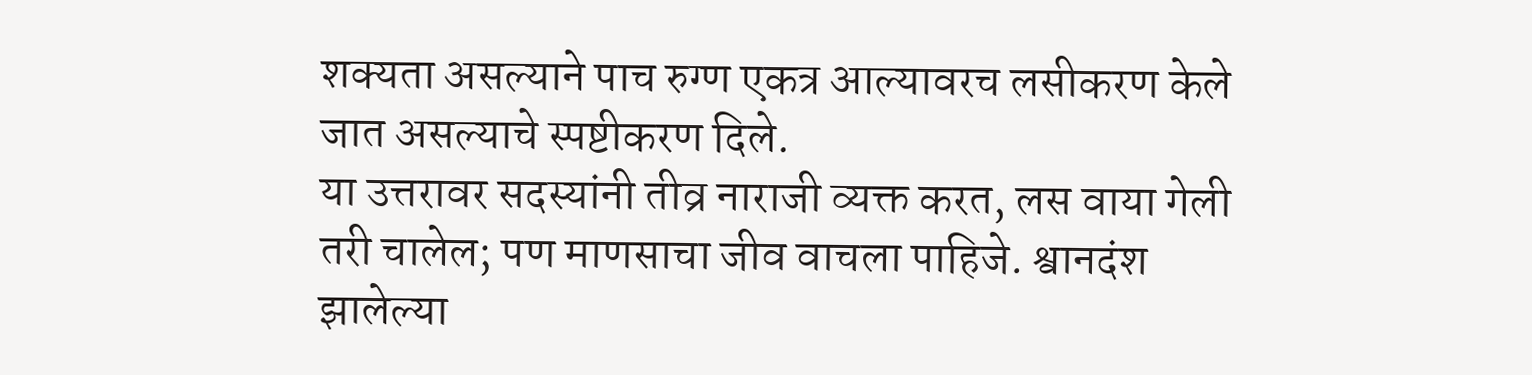शक्यता असल्याने पाच रुग्ण एकत्र आल्यावरच लसीकरण केले जात असल्याचे स्पष्टीकरण दिले.
या उत्तरावर सदस्यांनी तीव्र नाराजी व्यक्त करत, लस वाया गेली तरी चालेल; पण माणसाचा जीव वाचला पाहिजे. श्वानदंश झालेल्या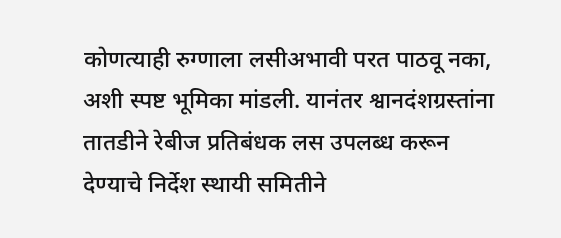कोणत्याही रुग्णाला लसीअभावी परत पाठवू नका, अशी स्पष्ट भूमिका मांडली. यानंतर श्वानदंशग्रस्तांना तातडीने रेबीज प्रतिबंधक लस उपलब्ध करून देण्याचे निर्देश स्थायी समितीने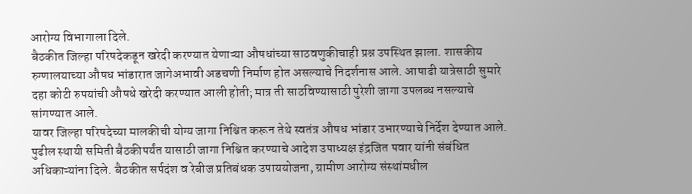आरोग्य विभागाला दिले.
बैठकीत जिल्हा परिषदेकडून खरेदी करण्यात येणाऱ्या औषधांच्या साठवणुकीचाही प्रश्न उपस्थित झाला. शासकीय रुग्णालयाच्या औषध भांडारात जागेअभावी अडचणी निर्माण होत असल्याचे निदर्शनास आले. आषाढी यात्रेसाठी सुमारे दहा कोटी रुपयांची औषधे खरेदी करण्यात आली होती; मात्र ती साठविण्यासाठी पुरेशी जागा उपलब्ध नसल्याचे सांगण्यात आले.
यावर जिल्हा परिषदेच्या मालकीची योग्य जागा निश्चित करून तेथे स्वतंत्र औषध भांडार उभारण्याचे निर्देश देण्यात आले. पुढील स्थायी समिती बैठकीपर्यंत यासाठी जागा निश्चित करण्याचे आदेश उपाध्यक्ष इंद्रजित पवार यांनी संबंधित अधिकाऱ्यांना दिले. बैठकीत सर्पदंश व रेबीज प्रतिबंधक उपाययोजना, ग्रामीण आरोग्य संस्थांमधील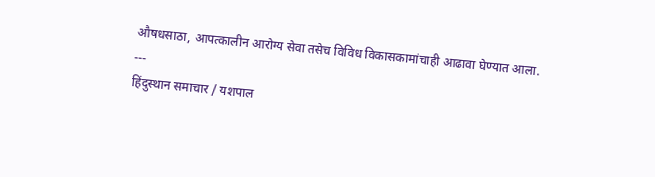औषधसाठा, आपत्कालीन आरोग्य सेवा तसेच विविध विकासकामांचाही आढावा घेण्यात आला.
---
हिंदुस्थान समाचार / यशपाल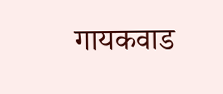गायकवाड